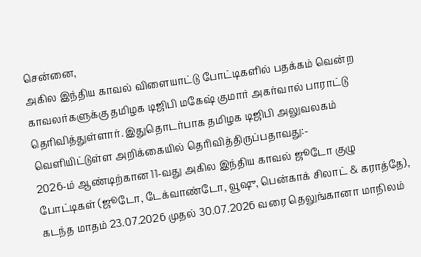சென்னை,
அகில இந்திய காவல் விளையாட்டு போட்டிகளில் பதக்கம் வென்ற காவலர்களுக்கு தமிழக டிஜிபி மகேஷ் குமார் அகர்வால் பாராட்டு தெரிவித்துள்ளார். இதுதொடர்பாக தமிழக டிஜிபி அலுவலகம் வெளியிட்டுள்ள அறிக்கையில் தெரிவித்திருப்பதாவது:-
2026-ம் ஆண்டிற்கான 11-வது அகில இந்திய காவல் ஜூடோ குழு போட்டிகள் (ஜூடோ, டேக்வாண்டோ, வூஷு, பென்காக் சிலாட் & கராத்தே), கடந்த மாதம் 23.07.2026 முதல் 30.07.2026 வரை தெலுங்கானா மாநிலம்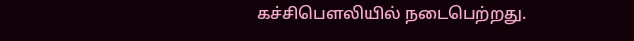கச்சிபௌலியில் நடைபெற்றது.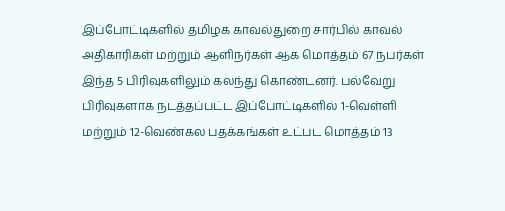இப்போட்டிகளில் தமிழக காவல்துறை சார்பில் காவல் அதிகாரிகள் மற்றும் ஆளிநர்கள் ஆக மொத்தம் 67 நபர்கள் இந்த 5 பிரிவுகளிலும் கலந்து கொண்டனர். பல்வேறு பிரிவுகளாக நடத்தப்பட்ட இப்போட்டிகளில் 1-வெள்ளி மற்றும் 12-வெண்கல பதக்கங்கள் உட்பட மொத்தம் 13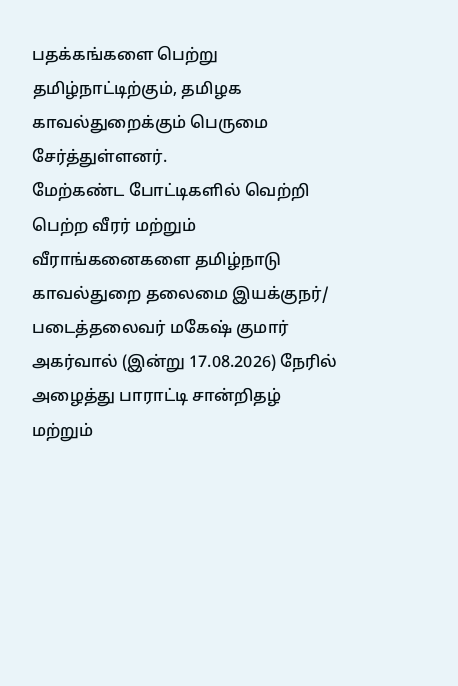பதக்கங்களை பெற்று தமிழ்நாட்டிற்கும், தமிழக காவல்துறைக்கும் பெருமை சேர்த்துள்ளனர்.
மேற்கண்ட போட்டிகளில் வெற்றி பெற்ற வீரர் மற்றும் வீராங்கனைகளை தமிழ்நாடு காவல்துறை தலைமை இயக்குநர்/ படைத்தலைவர் மகேஷ் குமார் அகர்வால் (இன்று 17.08.2026) நேரில் அழைத்து பாராட்டி சான்றிதழ் மற்றும்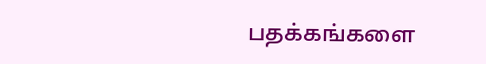பதக்கங்களை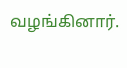வழங்கினார்.